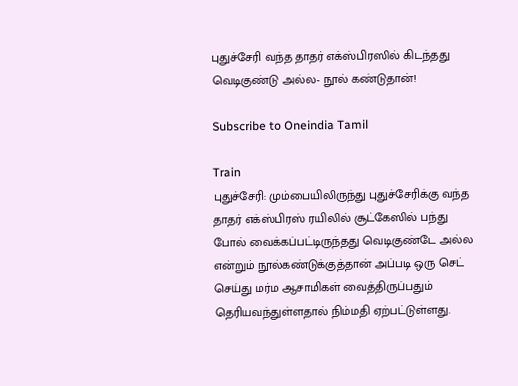புதுச்சேரி வந்த தாதர் எக்ஸ்பிரஸில் கிடந்தது வெடிகுண்டு அல்ல- நூல் கண்டுதான்!

Subscribe to Oneindia Tamil

Train
புதுச்சேரி: மும்பையிலிருந்து புதுச்சேரிக்கு வந்த தாதர் எக்ஸ்பிரஸ் ரயிலில் சூட்கேஸில் பந்து போல் வைக்கப்பட்டிருந்தது வெடிகுண்டே அல்ல என்றும் நூல்கண்டுக்குத்தான் அப்படி ஒரு செட் செய்து மர்ம ஆசாமிகள் வைத்திருப்பதும் தெரியவந்துள்ளதால் நிம்மதி ஏற்பட்டுள்ளது.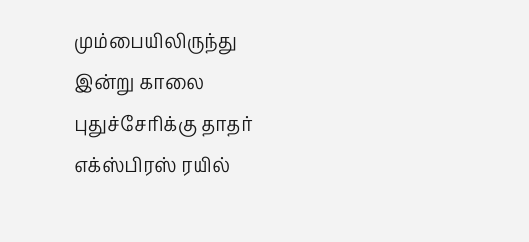மும்பையிலிருந்து இன்று காலை புதுச்சேரிக்கு தாதர் எக்ஸ்பிரஸ் ரயில்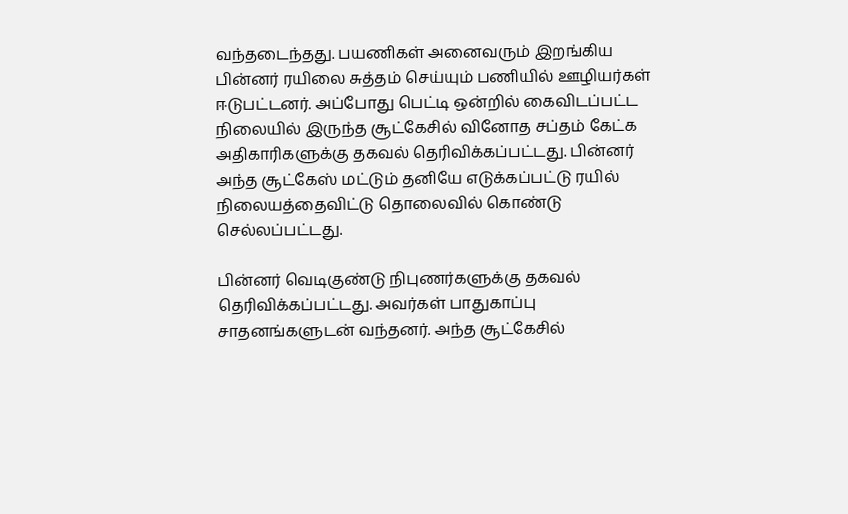வந்தடைந்தது. பயணிகள் அனைவரும் இறங்கிய பின்னர் ரயிலை சுத்தம் செய்யும் பணியில் ஊழியர்கள் ஈடுபட்டனர். அப்போது பெட்டி ஒன்றில் கைவிடப்பட்ட நிலையில் இருந்த சூட்கேசில் வினோத சப்தம் கேட்க அதிகாரிகளுக்கு தகவல் தெரிவிக்கப்பட்டது. பின்னர் அந்த சூட்கேஸ் மட்டும் தனியே எடுக்கப்பட்டு ரயில் நிலையத்தைவிட்டு தொலைவில் கொண்டு செல்லப்பட்டது.

பின்னர் வெடிகுண்டு நிபுணர்களுக்கு தகவல் தெரிவிக்கப்பட்டது. அவர்கள் பாதுகாப்பு சாதனங்களுடன் வந்தனர். அந்த சூட்கேசில்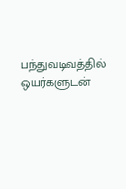பந்துவடிவத்தில் ஒயர்களுடன்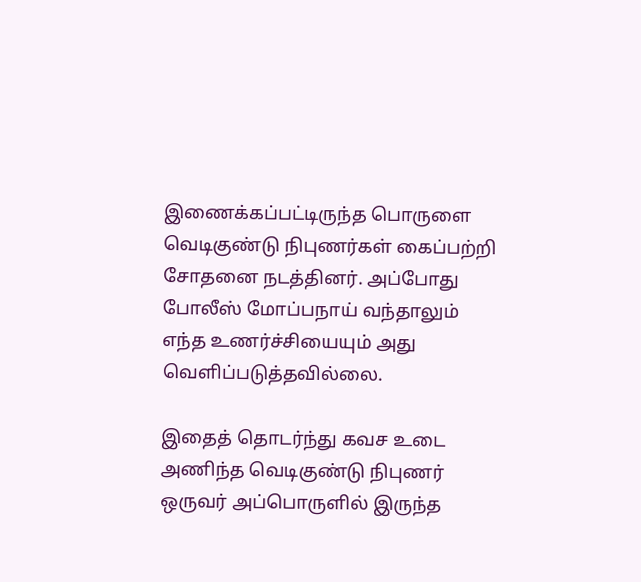இணைக்கப்பட்டிருந்த பொருளை வெடிகுண்டு நிபுணர்கள் கைப்பற்றி சோதனை நடத்தினர். அப்போது போலீஸ் மோப்பநாய் வந்தாலும் எந்த உணர்ச்சியையும் அது வெளிப்படுத்தவில்லை.

இதைத் தொடர்ந்து கவச உடை அணிந்த வெடிகுண்டு நிபுணர் ஒருவர் அப்பொருளில் இருந்த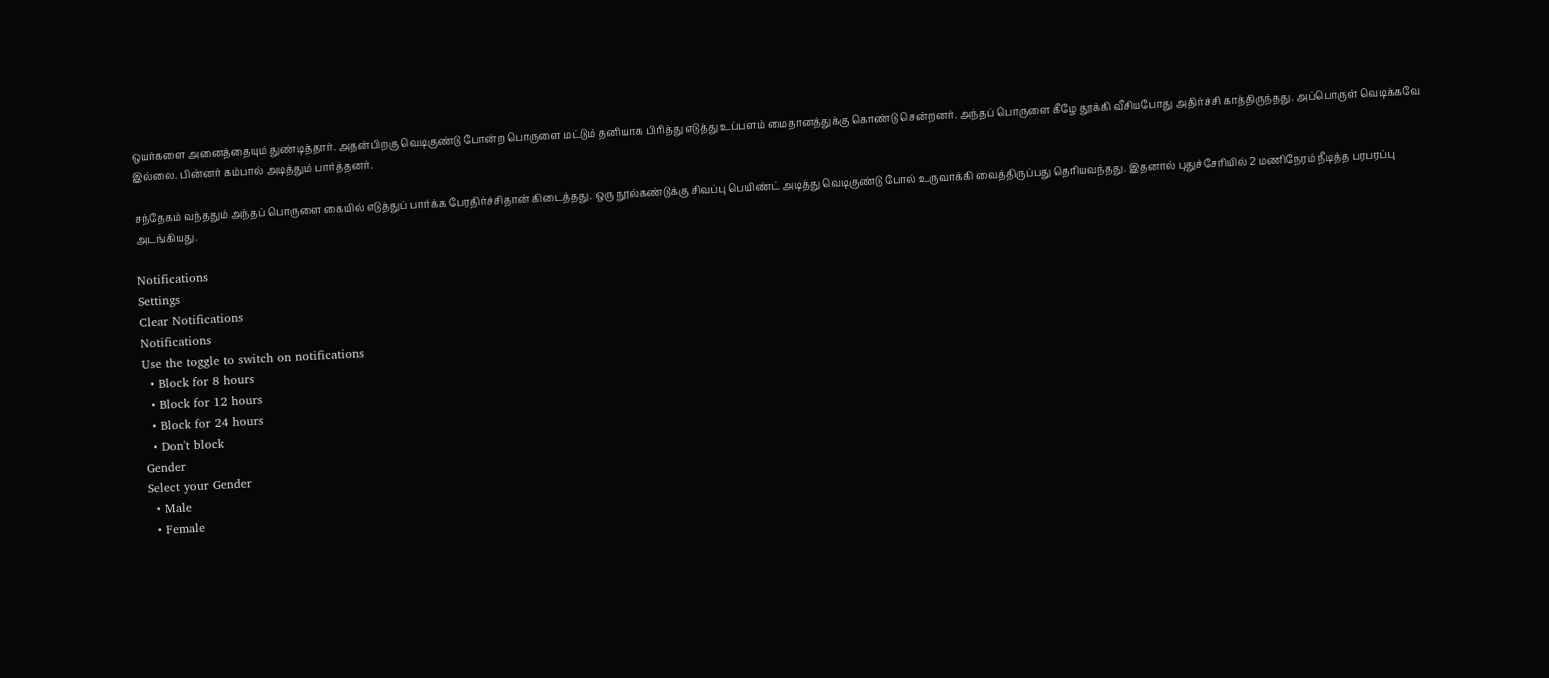ஒயர்களை அனைத்தையும் துண்டித்தார். அதன்பிறகு வெடிகுண்டு போன்ற பொருளை மட்டும் தனியாக பிரித்து எடுத்து உப்பளம் மைதானத்துக்கு கொண்டு சென்றனர். அந்தப் பொருளை கீழே தூக்கி வீசியபோது அதிர்ச்சி காத்திருந்தது. அப்பொருள் வெடிக்கவே இல்லை. பின்னர் கம்பால் அடித்தும் பார்த்தனர்.

சந்தேகம் வந்ததும் அந்தப் பொருளை கையில் எடுத்துப் பார்க்க பேரதிர்ச்சிதான் கிடைத்தது. ஒரு நூல்கண்டுக்கு சிவப்பு பெயிண்ட் அடித்து வெடிகுண்டு போல் உருவாக்கி வைத்திருப்பது தெரியவந்தது. இதனால் புதுச்சேரியில் 2 மணிநேரம் நீடித்த பரபரப்பு அடங்கியது.

Notifications
Settings
Clear Notifications
Notifications
Use the toggle to switch on notifications
  • Block for 8 hours
  • Block for 12 hours
  • Block for 24 hours
  • Don't block
Gender
Select your Gender
  • Male
  • Female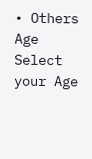• Others
Age
Select your Age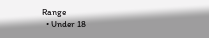Range
  • Under 18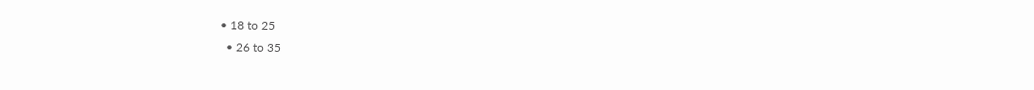• 18 to 25
  • 26 to 35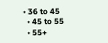• 36 to 45
  • 45 to 55
  • 55+